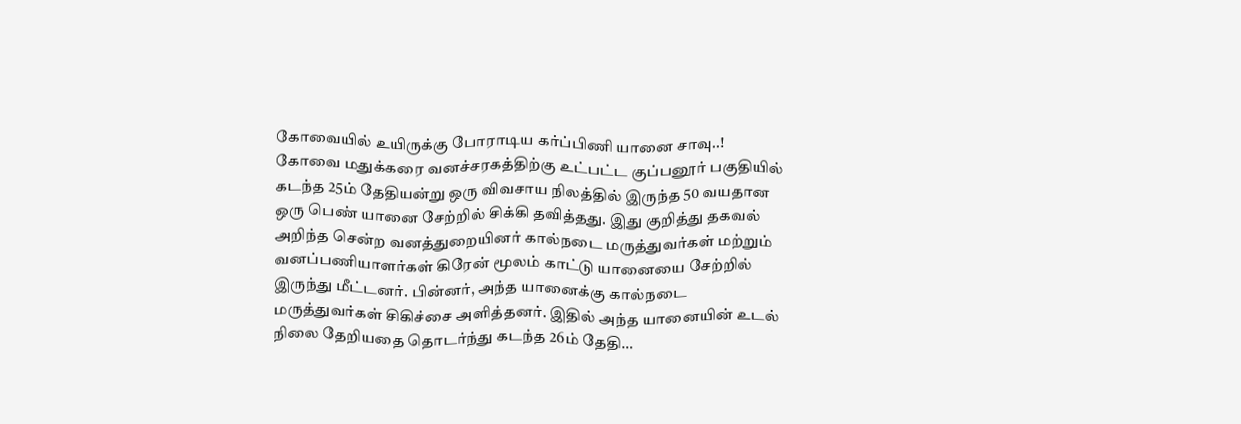கோவையில் உயிருக்கு போராடிய கர்ப்பிணி யானை சாவு..!
கோவை மதுக்கரை வனச்சரகத்திற்கு உட்பட்ட குப்பனூர் பகுதியில் கடந்த 25ம் தேதியன்று ஒரு விவசாய நிலத்தில் இருந்த 50 வயதான ஒரு பெண் யானை சேற்றில் சிக்கி தவித்தது. இது குறித்து தகவல் அறிந்த சென்ற வனத்துறையினர் கால்நடை மருத்துவர்கள் மற்றும் வனப்பணியாளர்கள் கிரேன் மூலம் காட்டு யானையை சேற்றில் இருந்து மீட்டனர். பின்னர், அந்த யானைக்கு கால்நடை மருத்துவர்கள் சிகிச்சை அளித்தனர். இதில் அந்த யானையின் உடல் நிலை தேறியதை தொடர்ந்து கடந்த 26ம் தேதி…